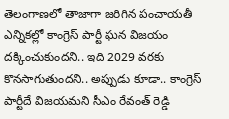తెలంగాణలో తాజాగా జరిగిన పంచాయతీ ఎన్నికల్లో కాంగ్రెస్ పార్టీ ఘన విజయం దక్కించుకుందని.. ఇది 2029 వరకు కొనసాగుతుందని.. అప్పుడు కూడా.. కాంగ్రెస్ పార్టీదే విజయమని సీఎం రేవంత్ రెడ్డి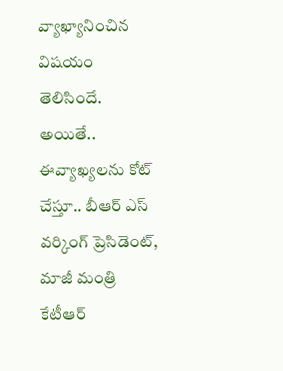వ్యాఖ్యానించిన విషయం తెలిసిందే. అయితే.. ఈవ్యాఖ్యలను కోట్ చేస్తూ.. బీఆర్ ఎస్ వర్కింగ్ ప్రెసిడెంట్, మాజీ మంత్రి కేటీఆర్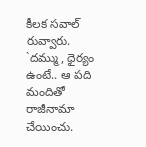కీలక సవాల్ రువ్వారు. `దమ్ము, ధైర్యం ఉంటే.. ఆ పది మందితో రాజీనామా చేయించు.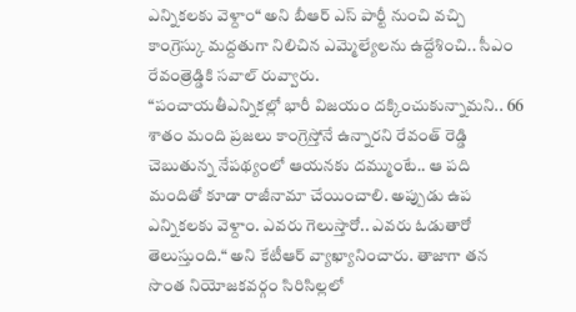ఎన్నికలకు వెళ్దాం“ అని బీఆర్ ఎస్ పార్టీ నుంచి వచ్చి కాంగ్రెస్కు మద్దతుగా నిలిచిన ఎమ్మెల్యేలను ఉద్దేశించి.. సీఎం రేవంత్రెడ్డికి సవాల్ రువ్వారు.
“పంచాయతీఎన్నికల్లో భారీ విజయం దక్కించుకున్నామని.. 66 శాతం మంది ప్రజలు కాంగ్రెస్తోనే ఉన్నారని రేవంత్ రెడ్డి చెబుతున్న నేపథ్యంలో ఆయనకు దమ్ముంటే.. ఆ పది మందితో కూడా రాజీనామా చేయించాలి. అప్పుడు ఉప ఎన్నికలకు వెళ్దాం. ఎవరు గెలుస్తారో.. ఎవరు ఓడుతారో తెలుస్తుంది.“ అని కేటీఆర్ వ్యాఖ్యానించారు. తాజాగా తన సొంత నియోజకవర్గం సిరిసిల్లలో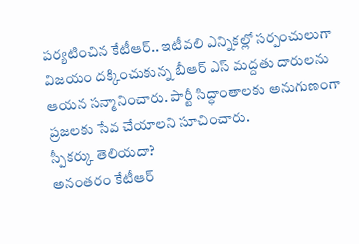పర్యటించిన కేటీఆర్.. ఇటీవలి ఎన్నికల్లో సర్పంచులుగా విజయం దక్కించుకున్న బీఆర్ ఎస్ మద్దతు దారులను ఆయన సన్మానించారు. పార్టీ సిద్ధాంతాలకు అనుగుణంగా ప్రజలకు సేవ చేయాలని సూచించారు.
స్పీకర్కు తెలియదా?
అనంతరం కేటీఆర్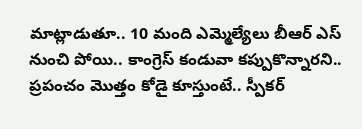మాట్లాడుతూ.. 10 మంది ఎమ్మెల్యేలు బీఆర్ ఎస్ నుంచి పోయి.. కాంగ్రెస్ కండువా కప్పుకొన్నారని.. ప్రపంచం మొత్తం కోడై కూస్తుంటే.. స్పీకర్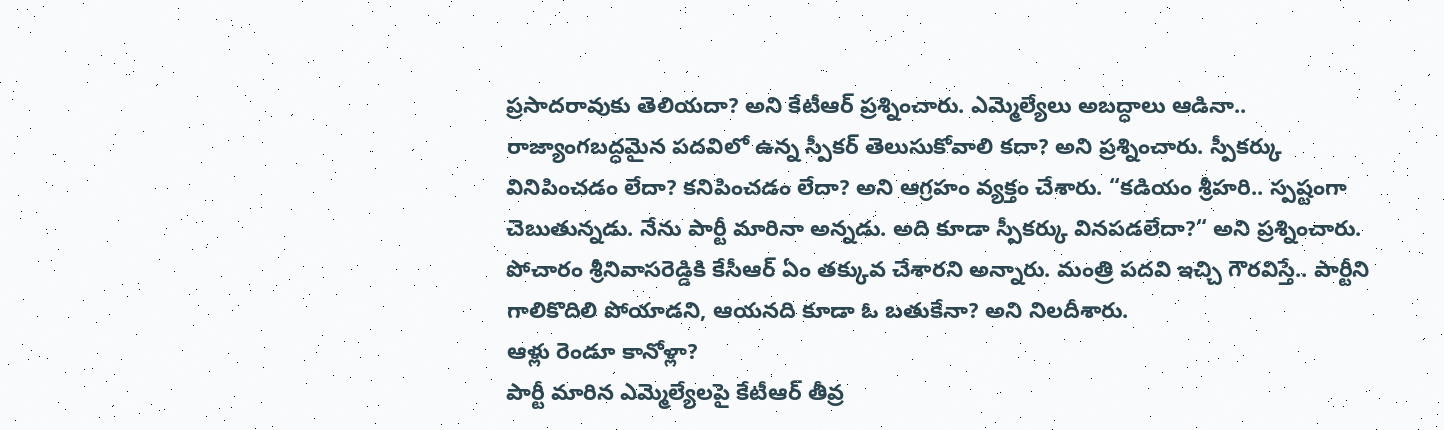ప్రసాదరావుకు తెలియదా? అని కేటీఆర్ ప్రశ్నించారు. ఎమ్మెల్యేలు అబద్ధాలు ఆడినా.. రాజ్యాంగబద్ధమైన పదవిలో ఉన్న స్పీకర్ తెలుసుకోవాలి కదా? అని ప్రశ్నించారు. స్పీకర్కు వినిపించడం లేదా? కనిపించడం లేదా? అని ఆగ్రహం వ్యక్తం చేశారు. “కడియం శ్రీహరి.. స్పష్టంగా చెబుతున్నడు. నేను పార్టీ మారినా అన్నడు. అది కూడా స్పీకర్కు వినపడలేదా?“ అని ప్రశ్నించారు. పోచారం శ్రీనివాసరెడ్డికి కేసీఆర్ ఏం తక్కువ చేశారని అన్నారు. మంత్రి పదవి ఇచ్చి గౌరవిస్తే.. పార్టీని గాలికొదిలి పోయాడని, ఆయనది కూడా ఓ బతుకేనా? అని నిలదీశారు.
ఆళ్లు రెండూ కానోళ్లా?
పార్టీ మారిన ఎమ్మెల్యేలపై కేటీఆర్ తీవ్ర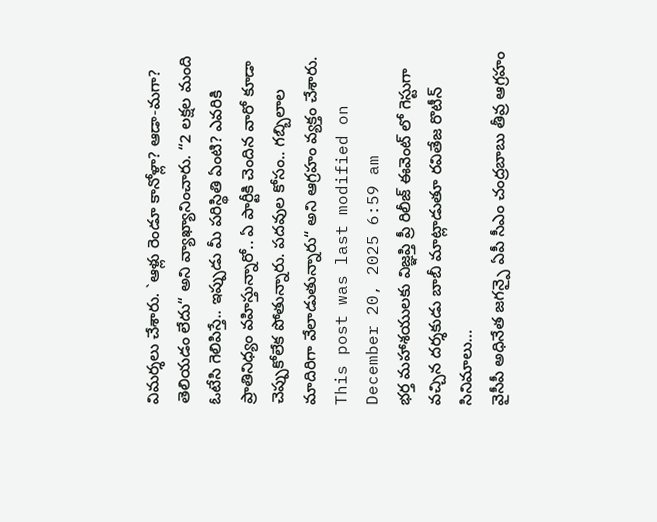విమర్శలు చేశారు. `ఆళ్లు రెండూ కానోళ్లా? ఆడా-మగా? తెలియడం లేదు“ అని వ్యాఖ్యానించారు. “2 లక్షల మంది ఓటేసి గెలిపిస్తే.. ఇప్పుడు మీ పరిస్థితి ఏంటి? ఎవరికి ప్రాతినిధ్యం వహిస్తున్నారో.. ఏ పార్టీకి చెందిన వారో కూడా చెప్పుకోలేక పోతున్నారు. పదవుల కోసం.. గబ్బిలాల మాదిరిగా వేలాడుతున్నారు“ అని ఆగ్రహం వ్యక్తం చేశారు.
This post was last modified on December 20, 2025 6:59 am
భర్త మహాశయులకు విజ్ఞప్తి ప్రీ రిలీజ్ ఈవెంట్ లో గెస్టుగా వచ్చిన దర్శకుడు బాబీ మాట్లాడుతూ రవితేజ రొటీన్ సినిమాలు…
వైసీపీ అధినేత జగన్పై ఏపీ సీఎం చంద్రబాబు తీవ్ర ఆగ్రహం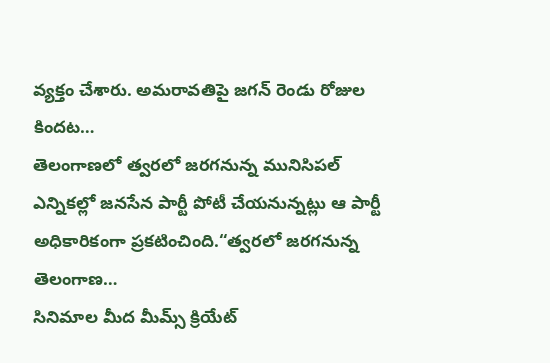వ్యక్తం చేశారు. అమరావతిపై జగన్ రెండు రోజుల కిందట…
తెలంగాణలో త్వరలో జరగనున్న మునిసిపల్ ఎన్నికల్లో జనసేన పార్టీ పోటీ చేయనున్నట్లు ఆ పార్టీ అధికారికంగా ప్రకటించింది.“త్వరలో జరగనున్న తెలంగాణ…
సినిమాల మీద మీమ్స్ క్రియేట్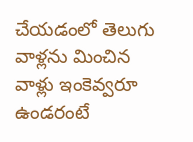చేయడంలో తెలుగు వాళ్లను మించిన వాళ్లు ఇంకెవ్వరూ ఉండరంటే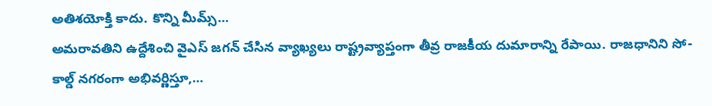అతిశయోక్తి కాదు. కొన్ని మీమ్స్…
అమరావతిని ఉద్దేశించి వైఎస్ జగన్ చేసిన వ్యాఖ్యలు రాష్ట్రవ్యాప్తంగా తీవ్ర రాజకీయ దుమారాన్ని రేపాయి. రాజధానిని సో-కాల్డ్ నగరంగా అభివర్ణిస్తూ,…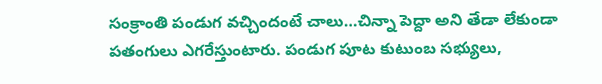సంక్రాంతి పండుగ వచ్చిందంటే చాలు…చిన్నా పెద్దా అని తేడా లేకుండా పతంగులు ఎగరేస్తుంటారు. పండుగ పూట కుటుంబ సభ్యులు,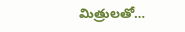మిత్రులతో…